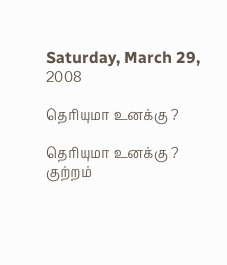Saturday, March 29, 2008

தெரியுமா உனக்கு ?

தெரியுமா உனக்கு ?
குற்றம்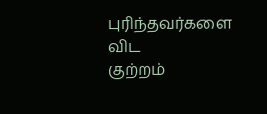புரிந்தவர்களை விட
குற்றம்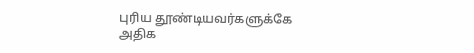புரிய தூண்டியவர்களுக்கே
அதிக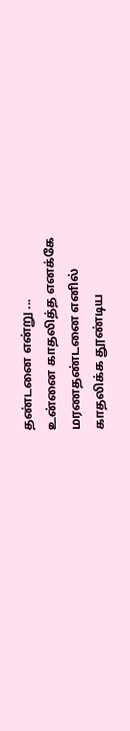தண்டனை என்று ...
உன்னை காதலித்த எனக்கே
மரணதண்டனை எனில்
காதலிக்க தூண்டிய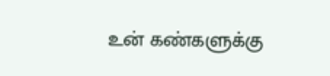உன் கண்களுக்கு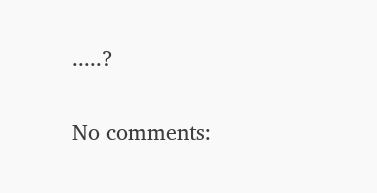.....?

No comments: